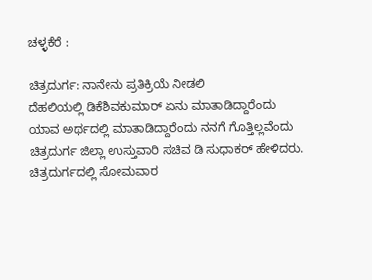ಚಳ್ಳಕೆರೆ :

ಚಿತ್ರದುರ್ಗ: ನಾನೇನು ಪ್ರತಿಕ್ರಿಯೆ ನೀಡಲಿ
ದೆಹಲಿಯಲ್ಲಿ ಡಿಕೆಶಿವಕುಮಾರ್ ಏನು ಮಾತಾಡಿದ್ದಾರೆಂದು
ಯಾವ ಅರ್ಥದಲ್ಲಿ ಮಾತಾಡಿದ್ದಾರೆಂದು ನನಗೆ ಗೊತ್ತಿಲ್ಲವೆಂದು
ಚಿತ್ರದುರ್ಗ ಜಿಲ್ಲಾ ಉಸ್ತುವಾರಿ ಸಚಿವ ಡಿ ಸುಧಾಕರ್ ಹೇಳಿದರು.
ಚಿತ್ರದುರ್ಗದಲ್ಲಿ ಸೋಮವಾರ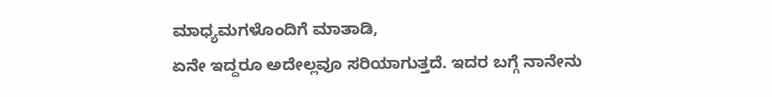ಮಾಧ್ಯಮಗಳೊಂದಿಗೆ ಮಾತಾಡಿ,
ಏನೇ ಇದ್ದರೂ ಅದೇಲ್ಲವೂ ಸರಿಯಾಗುತ್ತದೆ. ಇದರ ಬಗ್ಗೆ ನಾನೇನು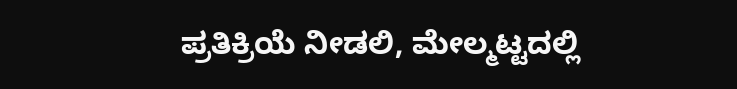ಪ್ರತಿಕ್ರಿಯೆ ನೀಡಲಿ, ಮೇಲ್ಮಟ್ಟದಲ್ಲಿ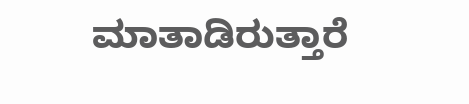ಮಾತಾಡಿರುತ್ತಾರೆ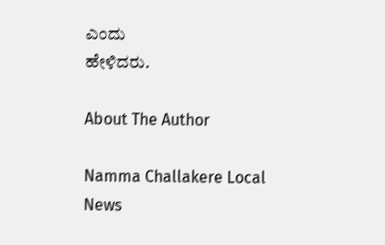ಎಂದು
ಹೇಳಿದರು.

About The Author

Namma Challakere Local News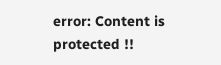error: Content is protected !!